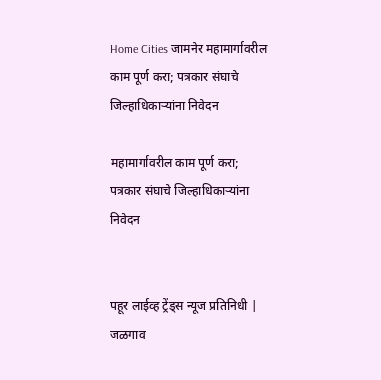Home Cities जामनेर महामार्गावरील काम पूर्ण करा; पत्रकार संघाचे जिल्हाधिकाऱ्यांना निवेदन

महामार्गावरील काम पूर्ण करा; पत्रकार संघाचे जिल्हाधिकाऱ्यांना निवेदन


पहूर लाईव्ह ट्रेंड्स न्यूज प्रतिनिधी | जळगाव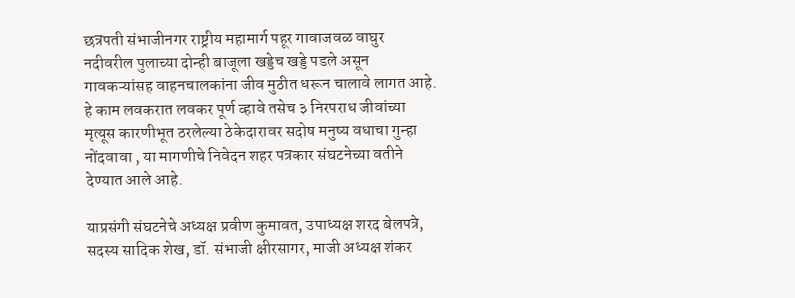छत्रपती संभाजीनगर राष्ट्रीय महामार्ग पहूर गावाजवळ वाघुर नदीवरील पुलाच्या दोन्ही बाजूला खड्डेच खड्डे पडले असून गावकऱ्यांसह वाहनचालकांना जीव मुठीत धरून चालावे लागत आहे. हे काम लवकरात लवकर पूर्ण व्हावे तसेच ३ निरपराध जीवांच्या मृत्यूस कारणीभूत ठरलेल्या ठेकेदारावर सदोष मनुष्य वधाचा गुन्हा नोंदवावा , या मागणीचे निवेदन शहर पत्रकार संघटनेच्या वतीने देण्यात आले आहे.

याप्रसंगी संघटनेचे अध्यक्ष प्रवीण कुमावत, उपाध्यक्ष शरद बेलपत्रे, सदस्य सादिक शेख, डॉ. संभाजी क्षीरसागर, माजी अध्यक्ष शंकर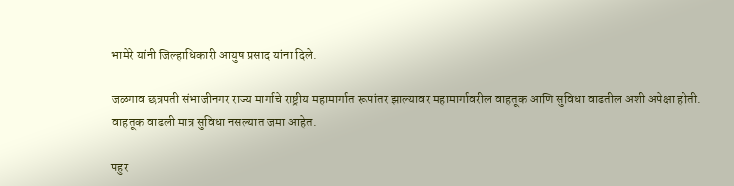भामेरे यांनी जिल्हाधिकारी आयुष प्रसाद यांना दिले.

जळगाव छत्रपती संभाजीनगर राज्य मार्गाचे राष्ट्रीय महामार्गात रूपांतर झाल्यावर महामार्गावरील वाहतूक आणि सुविधा वाढतील अशी अपेक्षा होती. वाहतूक वाढली मात्र सुविधा नसल्यात जमा आहेत.

पहुर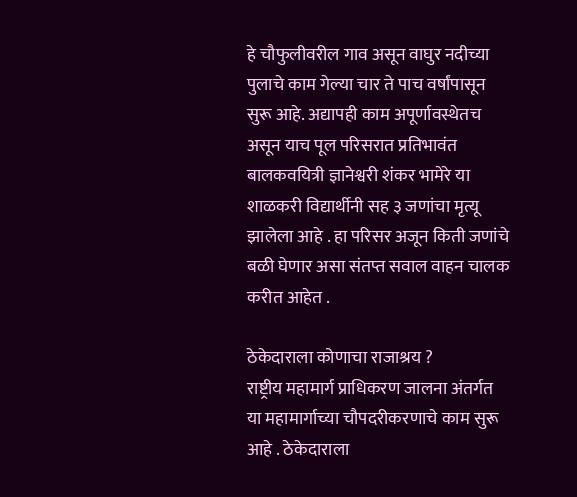हे चौफुलीवरील गाव असून वाघुर नदीच्या पुलाचे काम गेल्या चार ते पाच वर्षांपासून सुरू आहे. अद्यापही काम अपूर्णावस्थेतच असून याच पूल परिसरात प्रतिभावंत बालकवयित्री ज्ञानेश्वरी शंकर भामेरे या शाळकरी विद्यार्थीनी सह ३ जणांचा मृत्यू झालेला आहे . हा परिसर अजून किती जणांचे बळी घेणार असा संतप्त सवाल वाहन चालक करीत आहेत .

ठेकेदाराला कोणाचा राजाश्रय ?
राष्ट्रीय महामार्ग प्राधिकरण जालना अंतर्गत या महामार्गाच्या चौपदरीकरणाचे काम सुरू आहे . ठेकेदाराला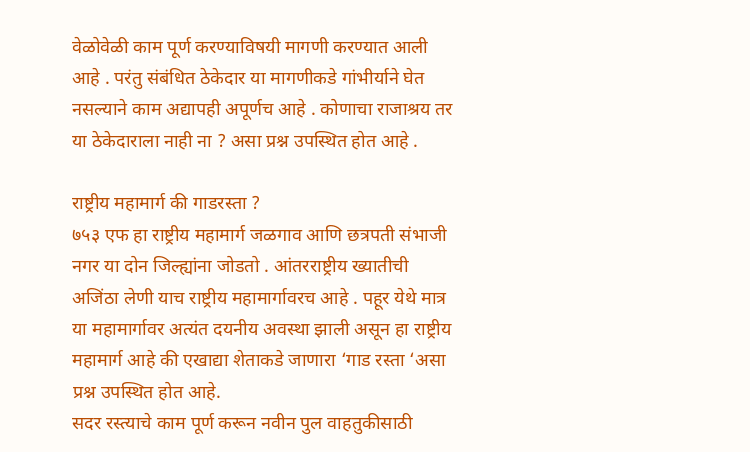वेळोवेळी काम पूर्ण करण्याविषयी मागणी करण्यात आली आहे . परंतु संबंधित ठेकेदार या मागणीकडे गांभीर्याने घेत नसल्याने काम अद्यापही अपूर्णच आहे . कोणाचा राजाश्रय तर या ठेकेदाराला नाही ना ? असा प्रश्न उपस्थित होत आहे .

राष्ट्रीय महामार्ग की गाडरस्ता ?
७५३ एफ हा राष्ट्रीय महामार्ग जळगाव आणि छत्रपती संभाजी नगर या दोन जिल्ह्यांना जोडतो . आंतरराष्ट्रीय ख्यातीची अजिंठा लेणी याच राष्ट्रीय महामार्गावरच आहे . पहूर येथे मात्र या महामार्गावर अत्यंत दयनीय अवस्था झाली असून हा राष्ट्रीय महामार्ग आहे की एखाद्या शेताकडे जाणारा ‘गाड रस्ता ‘असा प्रश्न उपस्थित होत आहे.
सदर रस्त्याचे काम पूर्ण करून नवीन पुल वाहतुकीसाठी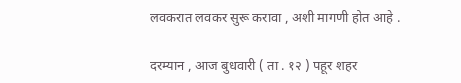लवकरात लवकर सुरू करावा , अशी मागणी होत आहे .

दरम्यान , आज बुधवारी ( ता . १२ ) पहूर शहर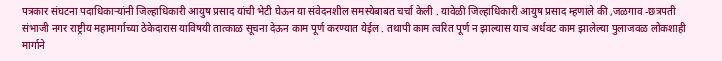पत्रकार संघटना पदाधिकाऱ्यांनी जिल्हाधिकारी आयुष प्रसाद यांची भेटी घेऊन या संवेदनशील समस्येबाबत चर्चा केली . यावेळी जिल्हाधिकारी आयुष प्रसाद म्हणाले की ,जळगाव -छत्रपती संभाजी नगर राष्ट्रीय महामार्गाच्या ठेकेदारास याविषयी तात्काळ सूचना देऊन काम पूर्ण करण्यात येईल . तथापी काम त्वरित पूर्ण न झाल्यास याच अर्धवट काम झालेल्या पुलाजवळ लोकशाही मार्गाने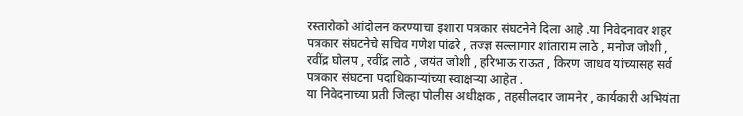रस्तारोको आंदोलन करण्याचा इशारा पत्रकार संघटनेने दिला आहे .या निवेदनावर शहर पत्रकार संघटनेचे सचिव गणेश पांढरे , तज्ज्ञ सल्लागार शांताराम लाठे , मनोज जोशी , रवींद्र घोलप , रवींद्र लाठे , जयंत जोशी , हरिभाऊ राऊत , किरण जाधव यांच्यासह सर्व पत्रकार संघटना पदाधिकाऱ्यांच्या स्वाक्षऱ्या आहेत .
या निवेदनाच्या प्रती जिल्हा पोलीस अधीक्षक , तहसीलदार जामनेर , कार्यकारी अभियंता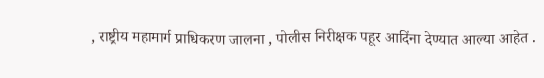, राष्ट्रीय महामार्ग प्राधिकरण जालना , पोलीस निरीक्षक पहूर आदिंना देण्यात आल्या आहेत .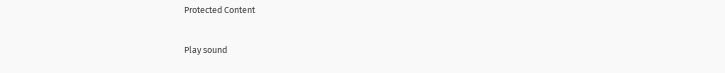Protected Content

Play sound